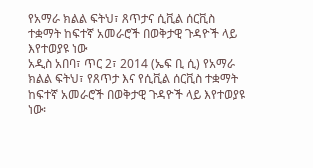የአማራ ክልል ፍትህ፣ ጸጥታና ሲቪል ሰርቪስ ተቋማት ከፍተኛ አመራሮች በወቅታዊ ጉዳዮች ላይ እየተወያዩ ነው
አዲስ አበባ፣ ጥር 2፣ 2014 (ኤፍ ቢ ሲ) የአማራ ክልል ፍትህ፣ የጸጥታ እና የሲቪል ሰርቪስ ተቋማት ከፍተኛ አመራሮች በወቅታዊ ጉዳዮች ላይ እየተወያዩ ነው፡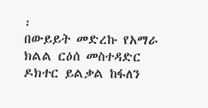፡
በውይይት መድረኩ የአማራ ክልል ርዕሰ መስተዳድር ዶክተር ይልቃል ከፋለን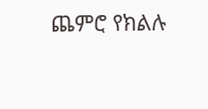ጨምሮ የክልሉ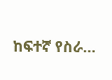ከፍተኛ የስራ…